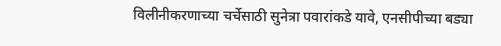विलीनीकरणाच्या चर्चेसाठी सुनेत्रा पवारांकडे यावे, एनसीपीच्या बड्या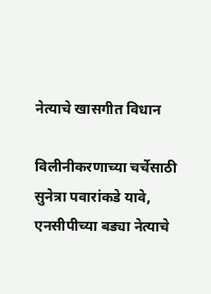नेत्याचे खासगीत विधान

विलीनीकरणाच्या चर्चेसाठी सुनेत्रा पवारांकडे यावे, एनसीपीच्या बड्या नेत्याचे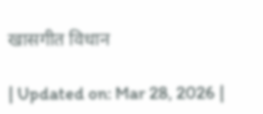खासगीत विधान

| Updated on: Mar 28, 2026 |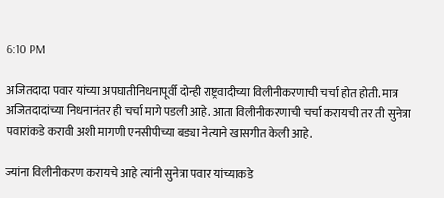6:10 PM

अजितदादा पवार यांच्या अपघातीनिधनापूर्वी दोन्ही राष्ट्रवादीच्या विलीनीकरणाची चर्चा होत होती. मात्र अजितदादांच्या निधनानंतर ही चर्चा मागे पडली आहे. आता विलीनीकरणाची चर्चा करायची तर ती सुनेत्रा पवारांकडे करावी अशी मागणी एनसीपीच्या बड्या नेत्याने खासगीत केली आहे.

ज्यांना विलीनीकरण करायचे आहे त्यांनी सुनेत्रा पवार यांच्याकडे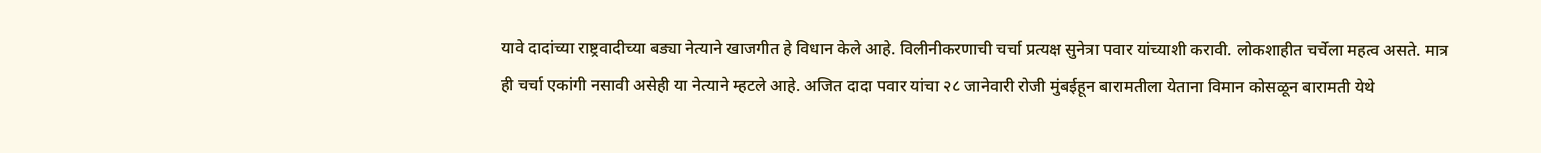यावे दादांच्या राष्ट्रवादीच्या बड्या नेत्याने खाजगीत हे विधान केले आहे. विलीनीकरणाची चर्चा प्रत्यक्ष सुनेत्रा पवार यांच्याशी करावी. लोकशाहीत चर्चेला महत्व असते. मात्र ही चर्चा एकांगी नसावी असेही या नेत्याने म्हटले आहे. अजित दादा पवार यांचा २८ जानेवारी रोजी मुंबईहून बारामतीला येताना विमान कोसळून बारामती येथे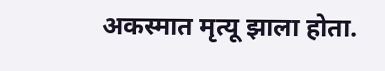अकस्मात मृत्यू झाला होता.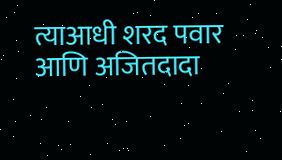त्याआधी शरद पवार आणि अजितदादा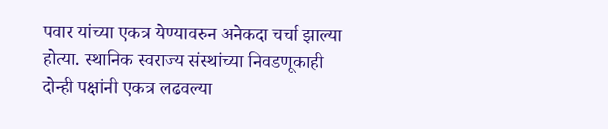पवार यांच्या एकत्र येण्यावरुन अनेकदा चर्चा झाल्या होत्या. स्थानिक स्वराज्य संस्थांच्या निवडणूकाही दोन्ही पक्षांनी एकत्र लढवल्या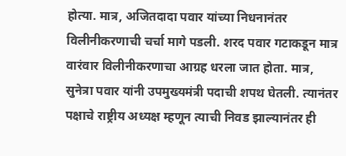होत्या. मात्र, अजितदादा पवार यांच्या निधनानंतर विलीनीकरणाची चर्चा मागे पडली. शरद पवार गटाकडून मात्र वारंवार विलीनीकरणाचा आग्रह धरला जात होता. मात्र, सुनेत्रा पवार यांनी उपमुख्यमंत्री पदाची शपथ घेतली. त्यानंतर पक्षाचे राष्ट्रीय अध्यक्ष म्हणून त्याची निवड झाल्यानंतर ही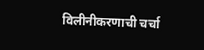विलीनीकरणाची चर्चा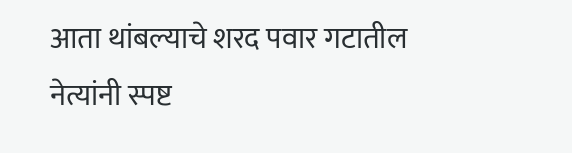आता थांबल्याचे शरद पवार गटातील नेत्यांनी स्पष्ट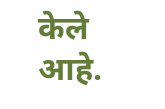केले आहे.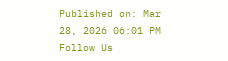Published on: Mar 28, 2026 06:01 PM
Follow Us